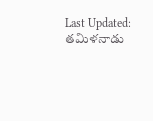Last Updated:
తమిళనాడు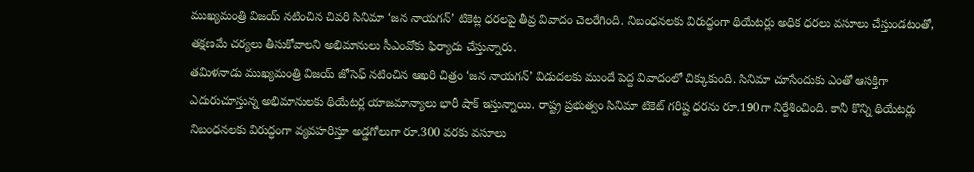ముఖ్యమంత్రి విజయ్ నటించిన చివరి సినిమా ‘జన నాయగన్’ టికెట్ల ధరలపై తీవ్ర వివాదం చెలరేగింది. నిబంధనలకు విరుద్ధంగా థియేటర్లు అధిక ధరలు వసూలు చేస్తుండటంతో, తక్షణమే చర్యలు తీసుకోవాలని అభిమానులు సీఎంవోకు ఫిర్యాదు చేస్తున్నారు.
తమిళనాడు ముఖ్యమంత్రి విజయ్ జోసెఫ్ నటించిన ఆఖరి చిత్రం ‘జన నాయగన్’ విడుదలకు ముందే పెద్ద వివాదంలో చిక్కుకుంది. సినిమా చూసేందుకు ఎంతో ఆసక్తిగా ఎదురుచూస్తున్న అభిమానులకు థియేటర్ల యాజమాన్యాలు భారీ షాక్ ఇస్తున్నాయి. రాష్ట్ర ప్రభుత్వం సినిమా టికెట్ గరిష్ట ధరను రూ.190గా నిర్దేశించింది. కానీ కొన్ని థియేటర్లు నిబంధనలకు విరుద్ధంగా వ్యవహరిస్తూ అడ్డగోలుగా రూ.300 వరకు వసూలు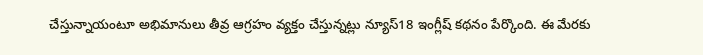చేస్తున్నాయంటూ అభిమానులు తీవ్ర ఆగ్రహం వ్యక్తం చేస్తున్నట్లు న్యూస్18 ఇంగ్లీష్ కథనం పేర్కొంది. ఈ మేరకు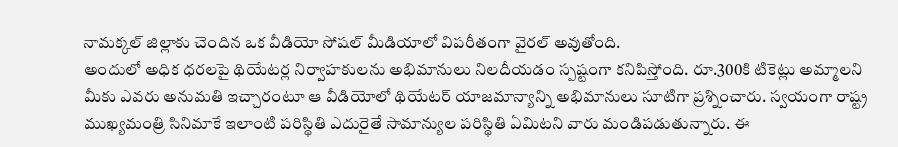నామక్కల్ జిల్లాకు చెందిన ఒక వీడియో సోషల్ మీడియాలో విపరీతంగా వైరల్ అవుతోంది.
అందులో అధిక ధరలపై థియేటర్ల నిర్వాహకులను అభిమానులు నిలదీయడం స్పష్టంగా కనిపిస్తోంది. రూ.300కి టికెట్లు అమ్మాలని మీకు ఎవరు అనుమతి ఇచ్చారంటూ ఆ వీడియోలో థియేటర్ యాజమాన్యాన్ని అభిమానులు సూటిగా ప్రశ్నించారు. స్వయంగా రాష్ట్ర ముఖ్యమంత్రి సినిమాకే ఇలాంటి పరిస్థితి ఎదురైతే సామాన్యుల పరిస్థితి ఏమిటని వారు మండిపడుతున్నారు. ఈ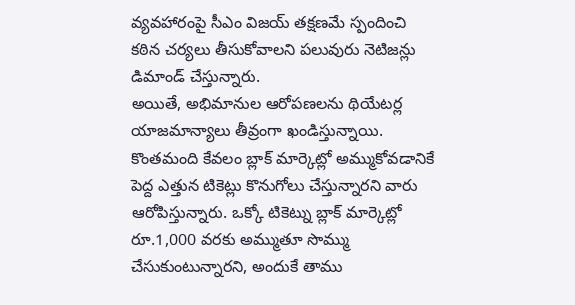వ్యవహారంపై సీఎం విజయ్ తక్షణమే స్పందించి కఠిన చర్యలు తీసుకోవాలని పలువురు నెటిజన్లు డిమాండ్ చేస్తున్నారు.
అయితే, అభిమానుల ఆరోపణలను థియేటర్ల యాజమాన్యాలు తీవ్రంగా ఖండిస్తున్నాయి. కొంతమంది కేవలం బ్లాక్ మార్కెట్లో అమ్ముకోవడానికే పెద్ద ఎత్తున టికెట్లు కొనుగోలు చేస్తున్నారని వారు ఆరోపిస్తున్నారు. ఒక్కో టికెట్ను బ్లాక్ మార్కెట్లో రూ.1,000 వరకు అమ్ముతూ సొమ్ము చేసుకుంటున్నారని, అందుకే తాము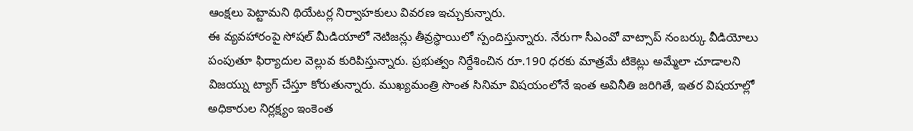ఆంక్షలు పెట్టామని థియేటర్ల నిర్వాహకులు వివరణ ఇచ్చుకున్నారు.
ఈ వ్యవహారంపై సోషల్ మీడియాలో నెటిజన్లు తీవ్రస్థాయిలో స్పందిస్తున్నారు. నేరుగా సీఎంవో వాట్సాప్ నంబర్కు వీడియోలు పంపుతూ ఫిర్యాదుల వెల్లువ కురిపిస్తున్నారు. ప్రభుత్వం నిర్దేశించిన రూ.190 ధరకు మాత్రమే టికెట్లు అమ్మేలా చూడాలని విజయ్ను ట్యాగ్ చేస్తూ కోరుతున్నారు. ముఖ్యమంత్రి సొంత సినిమా విషయంలోనే ఇంత అవినీతి జరిగితే, ఇతర విషయాల్లో అధికారుల నిర్లక్ష్యం ఇంకెంత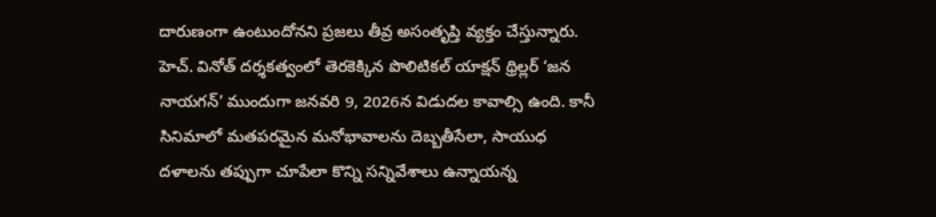దారుణంగా ఉంటుందోనని ప్రజలు తీవ్ర అసంతృప్తి వ్యక్తం చేస్తున్నారు.
హెచ్. వినోత్ దర్శకత్వంలో తెరకెక్కిన పొలిటికల్ యాక్షన్ థ్రిల్లర్ ‘జన నాయగన్’ ముందుగా జనవరి 9, 2026న విడుదల కావాల్సి ఉంది. కానీ సినిమాలో మతపరమైన మనోభావాలను దెబ్బతీసేలా, సాయుధ దళాలను తప్పుగా చూపేలా కొన్ని సన్నివేశాలు ఉన్నాయన్న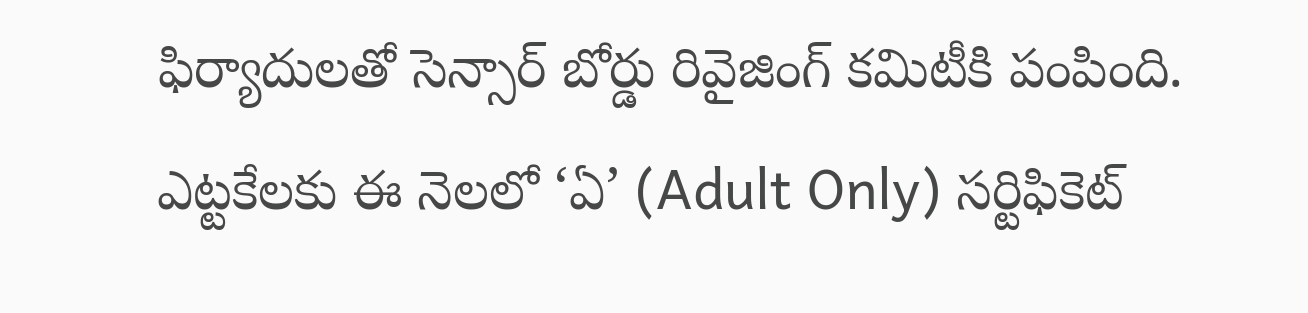ఫిర్యాదులతో సెన్సార్ బోర్డు రివైజింగ్ కమిటీకి పంపింది. ఎట్టకేలకు ఈ నెలలో ‘ఏ’ (Adult Only) సర్టిఫికెట్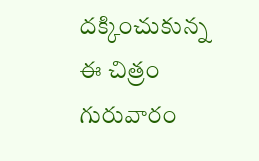దక్కించుకున్న ఈ చిత్రం గురువారం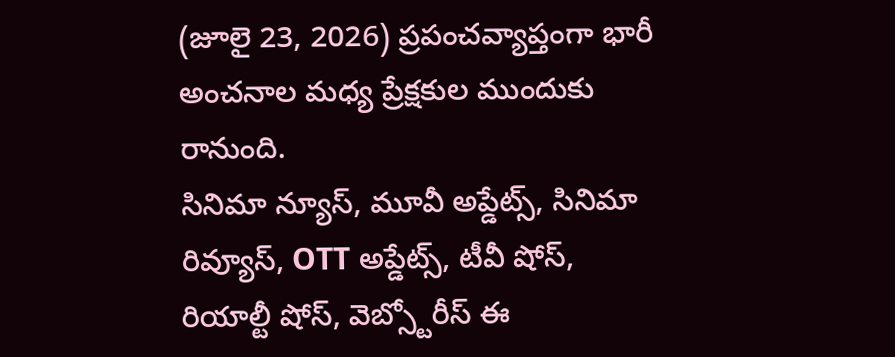(జూలై 23, 2026) ప్రపంచవ్యాప్తంగా భారీ అంచనాల మధ్య ప్రేక్షకుల ముందుకు రానుంది.
సినిమా న్యూస్, మూవీ అప్డేట్స్, సినిమా రివ్యూస్, OTT అప్డేట్స్, టీవీ షోస్, రియాల్టీ షోస్, వెబ్స్టోరీస్ ఈ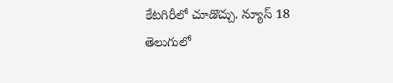కేటగిరీలో చూడొచ్చు. న్యూస్ 18 తెలుగులో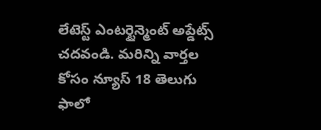లేటెస్ట్ ఎంటర్టైన్మెంట్ అప్డేట్స్ చదవండి. మరిన్ని వార్తల కోసం న్యూస్ 18 తెలుగు ఫాలో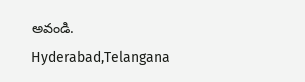అవండి.
Hyderabad,Telangana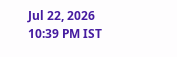Jul 22, 2026 10:39 PM IST